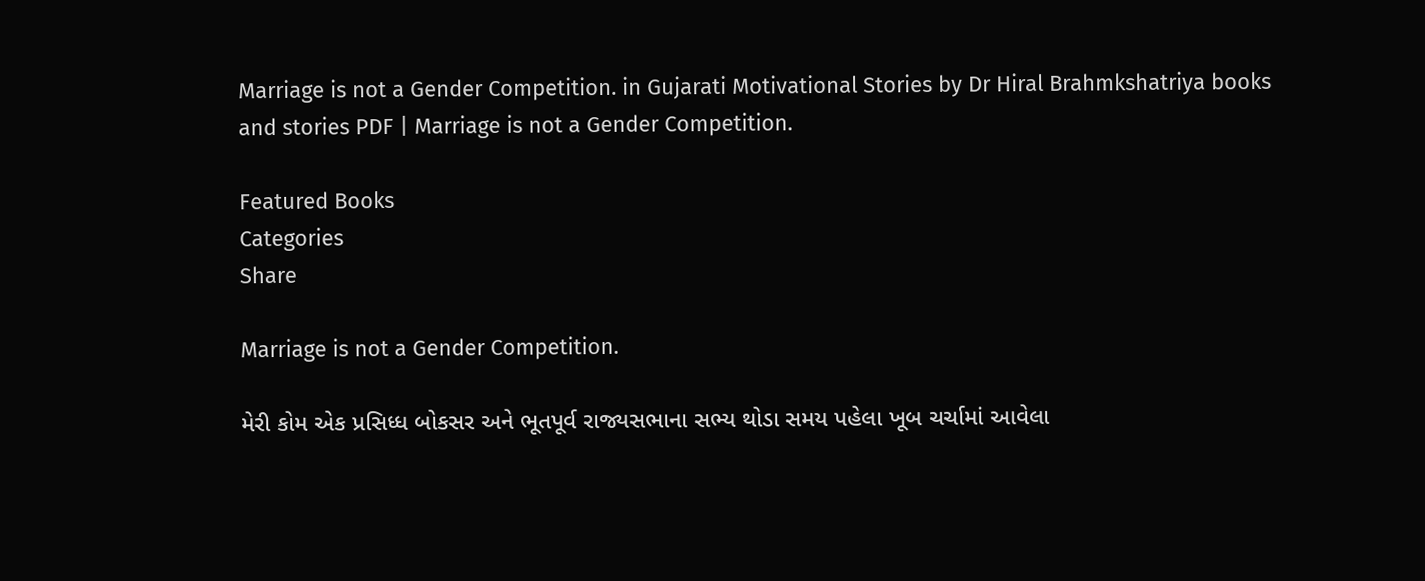Marriage is not a Gender Competition. in Gujarati Motivational Stories by Dr Hiral Brahmkshatriya books and stories PDF | Marriage is not a Gender Competition.

Featured Books
Categories
Share

Marriage is not a Gender Competition.

મેરી કોમ એક પ્રસિધ્ધ બોકસર અને ભૂતપૂર્વ રાજ્યસભાના સભ્ય થોડા સમય પહેલા ખૂબ ચર્ચામાં આવેલા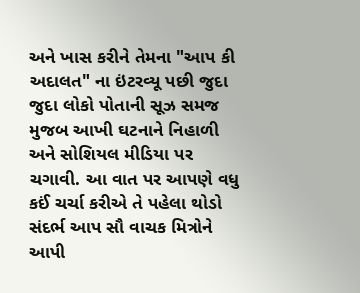અને ખાસ કરીને તેમના "આપ કી અદાલત" ના ઇંટરવ્યૂ પછી જુદા જુદા લોકો પોતાની સૂઝ સમજ મુજબ આખી ઘટનાને નિહાળી અને સોશિયલ મીડિયા પર ચગાવી. આ વાત પર આપણે વધુ કઈં ચર્ચા કરીએ તે પહેલા થોડો સંદર્ભ આપ સૌ વાચક મિત્રોને આપી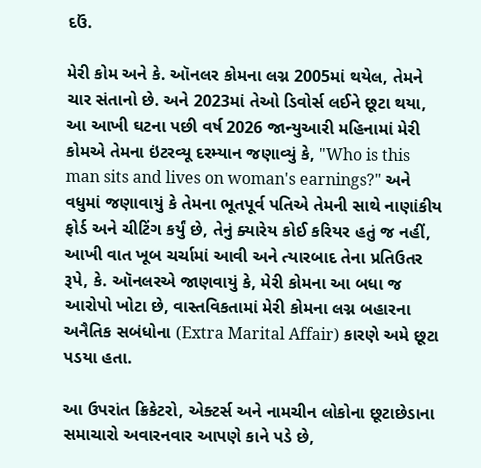દઉં.

મેરી કોમ અને કે. ઑનલર કોમના લગ્ન 2005માં થયેલ, તેમને ચાર સંતાનો છે. અને 2023માં તેઓ ડિવોર્સ લઈને છૂટા થયા, આ આખી ઘટના પછી વર્ષ 2026 જાન્યુઆરી મહિનામાં મેરી કોમએ તેમના ઇંટરવ્યૂ દરમ્યાન જણાવ્યું કે, "Who is this man sits and lives on woman's earnings?" અને વધુમાં જણાવાયું કે તેમના ભૂતપૂર્વ પતિએ તેમની સાથે નાણાંકીય ફોર્ડ અને ચીટિંગ કર્યું છે, તેનું ક્યારેય કોઈ કરિયર હતું જ નહીં, આખી વાત ખૂબ ચર્ચામાં આવી અને ત્યારબાદ તેના પ્રતિઉતર રૂપે, કે. ઑનલરએ જાણવાયું કે, મેરી કોમના આ બધા જ આરોપો ખોટા છે, વાસ્તવિકતામાં મેરી કોમના લગ્ન બહારના અનૈતિક સબંધોના (Extra Marital Affair) કારણે અમે છૂટા પડયા હતા.

આ ઉપરાંત ક્રિકેટરો, એક્ટર્સ અને નામચીન લોકોના છૂટાછેડાના સમાચારો અવારનવાર આપણે કાને પડે છે,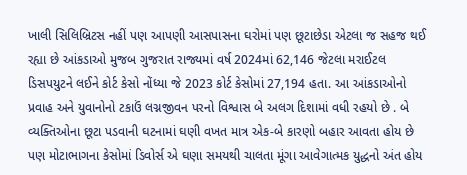ખાલી સિલિબ્રિટસ નહીં પણ આપણી આસપાસના ઘરોમાં પણ છૂટાછેડા એટલા જ સહજ થઈ રહ્યા છે આંકડાઓ મુજબ ગુજરાત રાજ્યમાં વર્ષ 2024માં 62,146 જેટલા મરાઈટલ ડિસપયુટને લઈને કોર્ટ કેસો નોંધ્યા જે 2023 કોર્ટ કેસોમાં 27,194 હતા. આ આંકડાઓનો પ્રવાહ અને યુવાનોનો ટકાઉં લગ્નજીવન પરનો વિશ્વાસ બે અલગ દિશામાં વધી રહયો છે . બે વ્યક્તિઓના છૂટા પડવાની ઘટનામાં ઘણી વખત માત્ર એક-બે કારણો બહાર આવતા હોય છે પણ મોટાભાગના કેસોમાં ડિવોર્સ એ ઘણા સમયથી ચાલતા મૂંગા આવેગાત્મક યુદ્ધનો અંત હોય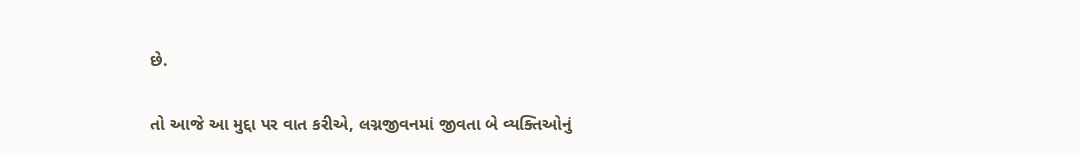છે.

તો આજે આ મુદ્દા પર વાત કરીએ, લગ્નજીવનમાં જીવતા બે વ્યક્તિઓનું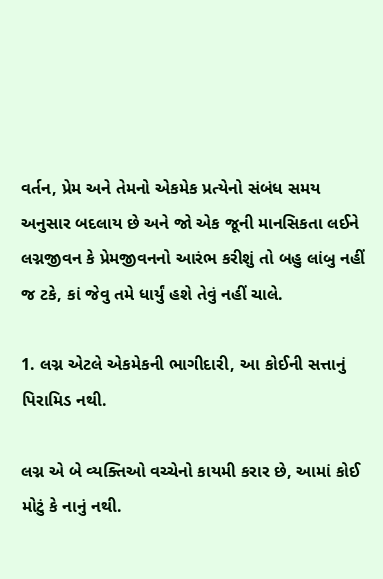વર્તન, પ્રેમ અને તેમનો એકમેક પ્રત્યેનો સંબંધ સમય અનુસાર બદલાય છે અને જો એક જૂની માનસિકતા લઈને લગ્નજીવન કે પ્રેમજીવનનો આરંભ કરીશું તો બહુ લાંબુ નહીં જ ટકે, કાં જેવુ તમે ધાર્યું હશે તેવું નહીં ચાલે.

1. લગ્ન એટલે એકમેકની ભાગીદારી, આ કોઈની સત્તાનું પિરામિડ નથી.

લગ્ન એ બે વ્યક્તિઓ વચ્ચેનો કાયમી કરાર છે, આમાં કોઈ મોટું કે નાનું નથી.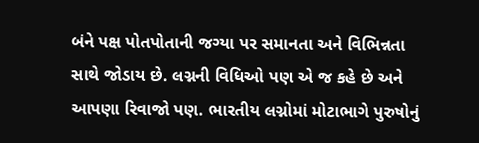બંને પક્ષ પોતપોતાની જગ્યા પર સમાનતા અને વિભિન્નતા સાથે જોડાય છે. લગ્નની વિધિઓ પણ એ જ કહે છે અને આપણા રિવાજો પણ. ભારતીય લગ્નોમાં મોટાભાગે પુરુષોનું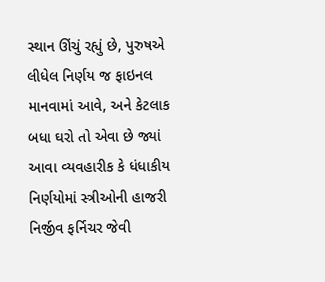સ્થાન ઊંચું રહ્યું છે, પુરુષએ લીધેલ નિર્ણય જ ફાઇનલ માનવામાં આવે, અને કેટલાક બધા ઘરો તો એવા છે જ્યાં આવા વ્યવહારીક કે ધંધાકીય નિર્ણયોમાં સ્ત્રીઓની હાજરી નિર્જીવ ફર્નિચર જેવી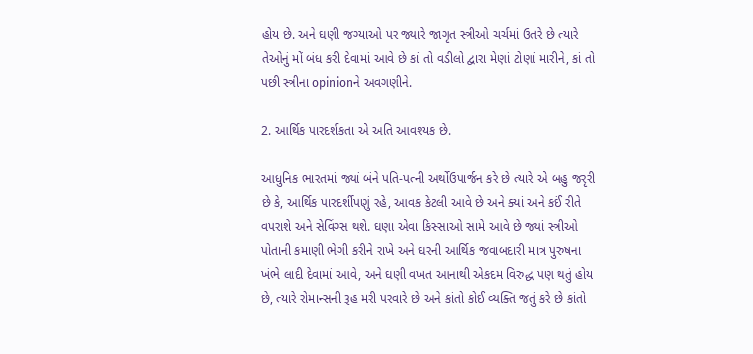હોય છે. અને ઘણી જગ્યાઓ પર જ્યારે જાગૃત સ્ત્રીઓ ચર્ચમાં ઉતરે છે ત્યારે તેઓનું મોં બંધ કરી દેવામાં આવે છે કાં તો વડીલો દ્વારા મેણાં ટોણાં મારીને, કાં તો પછી સ્ત્રીના opinionને અવગણીને.

2. આર્થિક પારદર્શકતા એ અતિ આવશ્યક છે.

આધુનિક ભારતમાં જ્યાં બંને પતિ-પત્ની અર્થોઉપાર્જન કરે છે ત્યારે એ બહુ જરૃરી છે કે, આર્થિક પારદર્શીપણું રહે, આવક કેટલી આવે છે અને ક્યાં અને કઈં રીતે વપરાશે અને સેવિંગ્સ થશે. ઘણા એવા કિસ્સાઓ સામે આવે છે જ્યાં સ્ત્રીઓ પોતાની કમાણી ભેગી કરીને રાખે અને ઘરની આર્થિક જવાબદારી માત્ર પુરુષના ખંભે લાદી દેવામાં આવે, અને ઘણી વખત આનાથી એકદમ વિરુદ્ધ પણ થતું હોય છે, ત્યારે રોમાન્સની રૂહ મરી પરવારે છે અને કાંતો કોઈ વ્યક્તિ જતું કરે છે કાંતો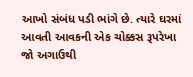આખો સંબંધ પડી ભાંગે છે. ત્યારે ઘરમાં આવતી આવકની એક ચોક્કસ રૂપરેખા જો અગાઉથી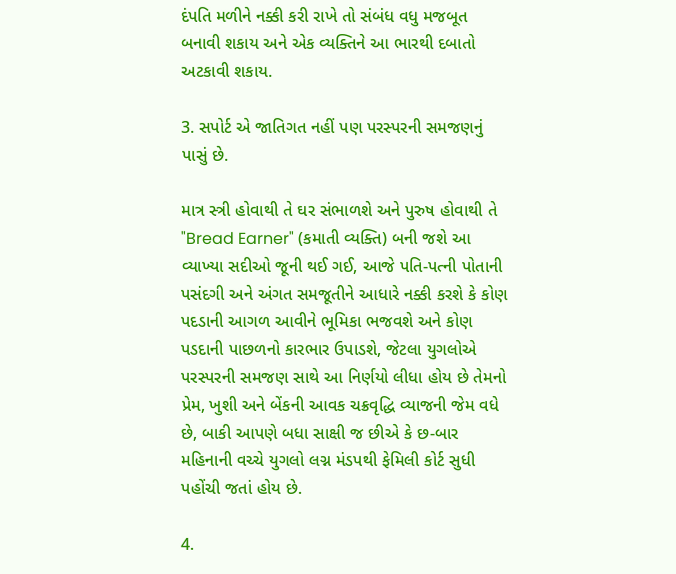દંપતિ મળીને નક્કી કરી રાખે તો સંબંધ વધુ મજબૂત બનાવી શકાય અને એક વ્યક્તિને આ ભારથી દબાતો અટકાવી શકાય.

3. સપોર્ટ એ જાતિગત નહીં પણ પરસ્પરની સમજણનું પાસું છે.

માત્ર સ્ત્રી હોવાથી તે ઘર સંભાળશે અને પુરુષ હોવાથી તે "Bread Earner" (કમાતી વ્યક્તિ) બની જશે આ વ્યાખ્યા સદીઓ જૂની થઈ ગઈ, આજે પતિ-પત્ની પોતાની પસંદગી અને અંગત સમજૂતીને આધારે નક્કી કરશે કે કોણ પદડાની આગળ આવીને ભૂમિકા ભજવશે અને કોણ પડદાની પાછળનો કારભાર ઉપાડશે, જેટલા યુગલોએ પરસ્પરની સમજણ સાથે આ નિર્ણયો લીધા હોય છે તેમનો પ્રેમ, ખુશી અને બેંકની આવક ચક્રવૃદ્ધિ વ્યાજની જેમ વધે છે, બાકી આપણે બધા સાક્ષી જ છીએ કે છ-બાર મહિનાની વચ્ચે યુગલો લગ્ન મંડપથી ફેમિલી કોર્ટ સુધી પહોંચી જતાં હોય છે.

4.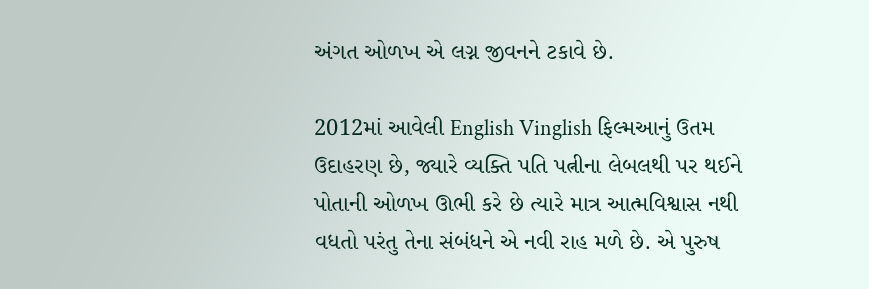અંગત ઓળખ એ લગ્ન જીવનને ટકાવે છે.

2012માં આવેલી English Vinglish ફિલ્મઆનું ઉતમ ઉદાહરણ છે, જ્યારે વ્યક્તિ પતિ પત્નીના લેબલથી પર થઈને પોતાની ઓળખ ઊભી કરે છે ત્યારે માત્ર આત્મવિશ્વાસ નથી વધતો પરંતુ તેના સંબંધને એ નવી રાહ મળે છે. એ પુરુષ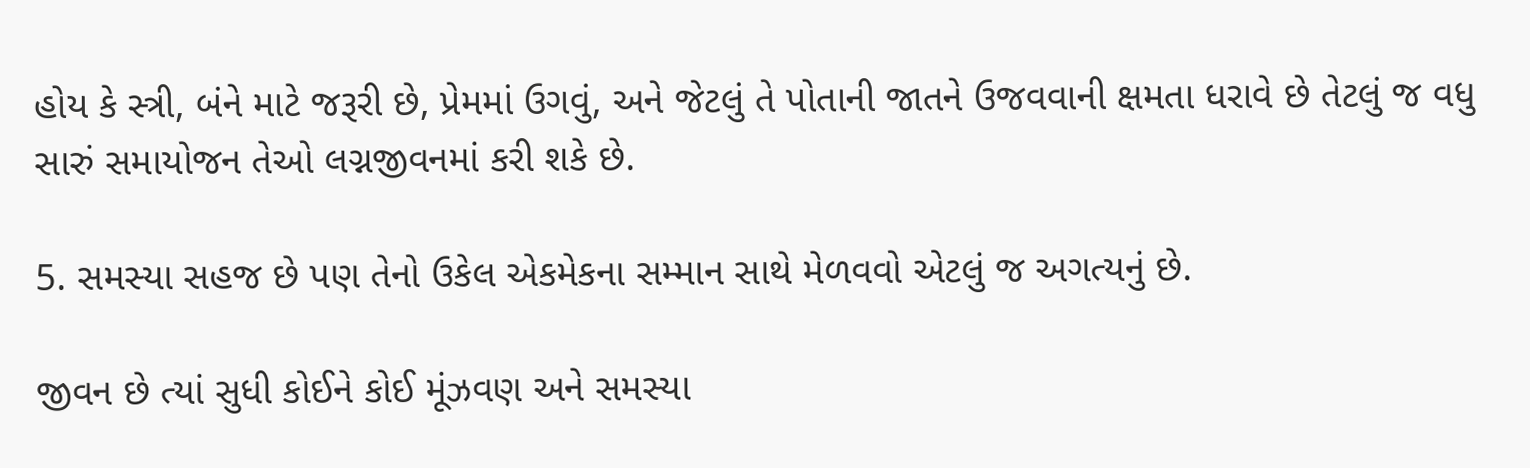હોય કે સ્ત્રી, બંને માટે જરૂરી છે, પ્રેમમાં ઉગવું, અને જેટલું તે પોતાની જાતને ઉજવવાની ક્ષમતા ધરાવે છે તેટલું જ વધુ સારું સમાયોજન તેઓ લગ્નજીવનમાં કરી શકે છે.

5. સમસ્યા સહજ છે પણ તેનો ઉકેલ એકમેકના સમ્માન સાથે મેળવવો એટલું જ અગત્યનું છે.

જીવન છે ત્યાં સુધી કોઈને કોઈ મૂંઝવણ અને સમસ્યા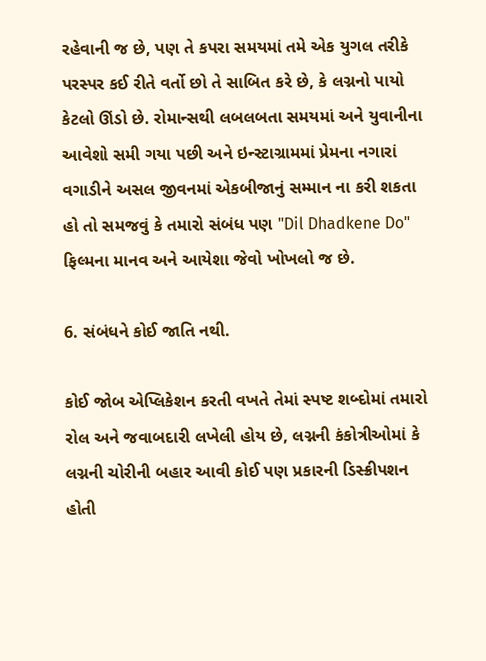રહેવાની જ છે, પણ તે કપરા સમયમાં તમે એક યુગલ તરીકે પરસ્પર કઈ રીતે વર્તો છો તે સાબિત કરે છે, કે લગ્નનો પાયો કેટલો ઊંડો છે. રોમાન્સથી લબલબતા સમયમાં અને યુવાનીના આવેશો સમી ગયા પછી અને ઇન્સ્ટાગ્રામમાં પ્રેમના નગારાં વગાડીને અસલ જીવનમાં એકબીજાનું સમ્માન ના કરી શકતા હો તો સમજવું કે તમારો સંબંધ પણ "Dil Dhadkene Do" ફિલ્મના માનવ અને આયેશા જેવો ખોખલો જ છે.

6. સંબંધને કોઈ જાતિ નથી.

કોઈ જોબ એપ્લિકેશન કરતી વખતે તેમાં સ્પષ્ટ શબ્દોમાં તમારો રોલ અને જવાબદારી લખેલી હોય છે, લગ્નની કંકોત્રીઓમાં કે લગ્નની ચોરીની બહાર આવી કોઈ પણ પ્રકારની ડિસ્ક્રીપશન હોતી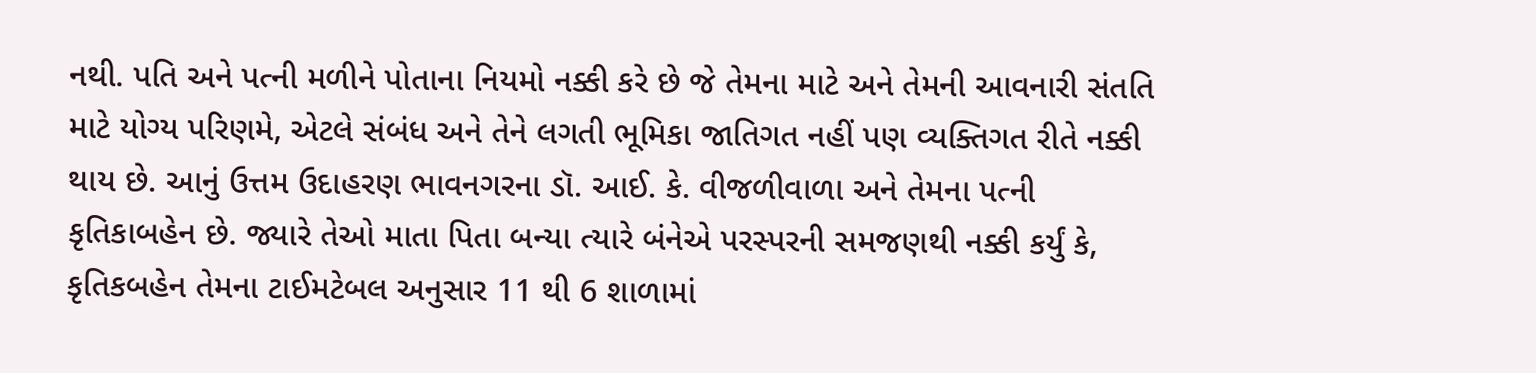નથી. પતિ અને પત્ની મળીને પોતાના નિયમો નક્કી કરે છે જે તેમના માટે અને તેમની આવનારી સંતતિ માટે યોગ્ય પરિણમે, એટલે સંબંધ અને તેને લગતી ભૂમિકા જાતિગત નહીં પણ વ્યક્તિગત રીતે નક્કી થાય છે. આનું ઉત્તમ ઉદાહરણ ભાવનગરના ડૉ. આઈ. કે. વીજળીવાળા અને તેમના પત્ની કૃતિકાબહેન છે. જ્યારે તેઓ માતા પિતા બન્યા ત્યારે બંનેએ પરસ્પરની સમજણથી નક્કી કર્યું કે, કૃતિકબહેન તેમના ટાઈમટેબલ અનુસાર 11 થી 6 શાળામાં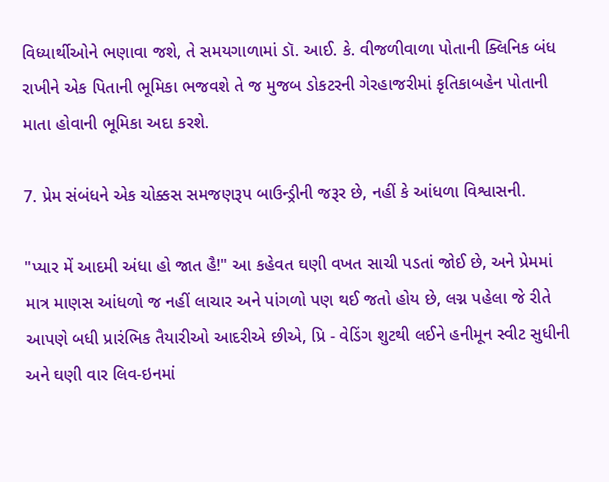વિધ્યાર્થીઓને ભણાવા જશે, તે સમયગાળામાં ડૉ. આઈ. કે. વીજળીવાળા પોતાની ક્લિનિક બંધ રાખીને એક પિતાની ભૂમિકા ભજવશે તે જ મુજબ ડોકટરની ગેરહાજરીમાં કૃતિકાબહેન પોતાની માતા હોવાની ભૂમિકા અદા કરશે.

7. પ્રેમ સંબંધને એક ચોક્કસ સમજણરૂપ બાઉન્ડ્રીની જરૂર છે, નહીં કે આંધળા વિશ્વાસની.

"પ્યાર મેં આદમી અંધા હો જાત હૈ!" આ કહેવત ઘણી વખત સાચી પડતાં જોઈ છે, અને પ્રેમમાં માત્ર માણસ આંધળો જ નહીં લાચાર અને પાંગળો પણ થઈ જતો હોય છે, લગ્ન પહેલા જે રીતે આપણે બધી પ્રારંભિક તૈયારીઓ આદરીએ છીએ, પ્રિ - વેડિંગ શુટથી લઈને હનીમૂન સ્વીટ સુધીની અને ઘણી વાર લિવ-ઇનમાં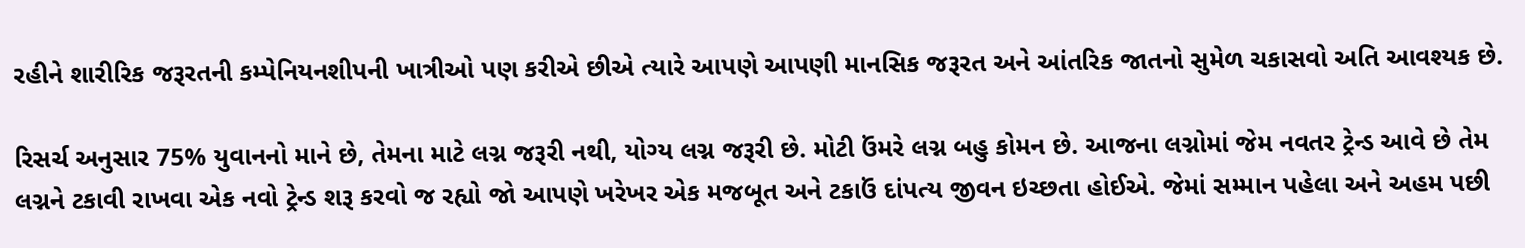રહીને શારીરિક જરૂરતની કમ્પેનિયનશીપની ખાત્રીઓ પણ કરીએ છીએ ત્યારે આપણે આપણી માનસિક જરૂરત અને આંતરિક જાતનો સુમેળ ચકાસવો અતિ આવશ્યક છે.

રિસર્ચ અનુસાર 75% યુવાનનો માને છે, તેમના માટે લગ્ન જરૂરી નથી, યોગ્ય લગ્ન જરૂરી છે. મોટી ઉંમરે લગ્ન બહુ કોમન છે. આજના લગ્નોમાં જેમ નવતર ટ્રેન્ડ આવે છે તેમ લગ્નને ટકાવી રાખવા એક નવો ટ્રેન્ડ શરૂ કરવો જ રહ્યો જો આપણે ખરેખર એક મજબૂત અને ટકાઉં દાંપત્ય જીવન ઇચ્છતા હોઈએ. જેમાં સમ્માન પહેલા અને અહમ પછી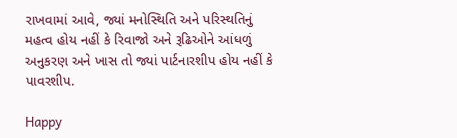રાખવામાં આવે, જ્યાં મનોસ્થિતિ અને પરિસ્થતિનું મહત્વ હોય નહીં કે રિવાજો અને રૂઢિઓને આંધળું અનુકરણ અને ખાસ તો જ્યાં પાર્ટનારશીપ હોય નહીં કે પાવરશીપ.

Happy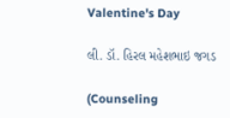Valentine's Day

લી. ડૉ. હિરલ મહેશભાઇ જગડ

(Counseling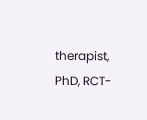therapist, PhD, RCT-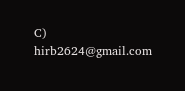C) hirb2624@gmail.com